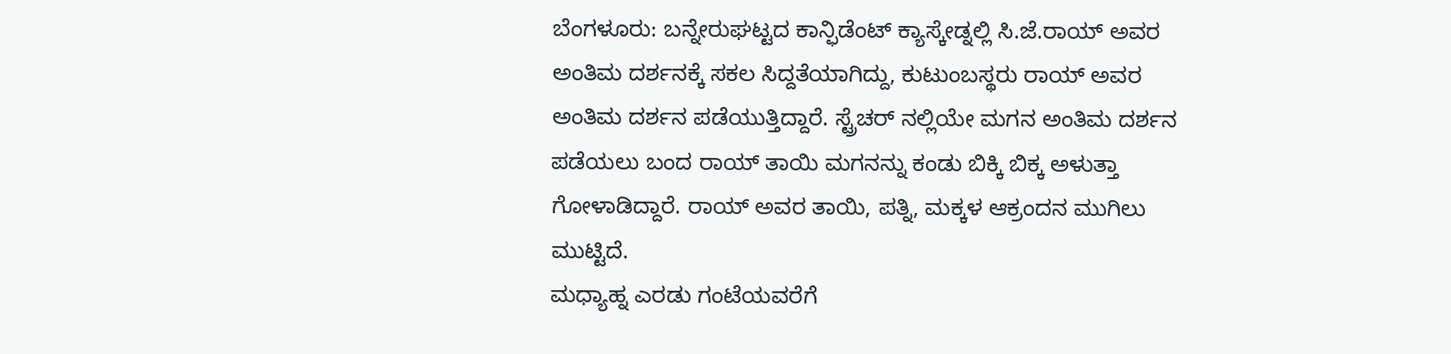ಬೆಂಗಳೂರು: ಬನ್ನೇರುಘಟ್ಟದ ಕಾನ್ಫಿಡೆಂಟ್ ಕ್ಯಾಸ್ಕೇಡ್ನಲ್ಲಿ ಸಿ.ಜೆ.ರಾಯ್ ಅವರ ಅಂತಿಮ ದರ್ಶನಕ್ಕೆ ಸಕಲ ಸಿದ್ದತೆಯಾಗಿದ್ದು, ಕುಟುಂಬಸ್ಥರು ರಾಯ್ ಅವರ ಅಂತಿಮ ದರ್ಶನ ಪಡೆಯುತ್ತಿದ್ದಾರೆ. ಸ್ಟ್ರೆಚರ್ ನಲ್ಲಿಯೇ ಮಗನ ಅಂತಿಮ ದರ್ಶನ ಪಡೆಯಲು ಬಂದ ರಾಯ್ ತಾಯಿ ಮಗನನ್ನು ಕಂಡು ಬಿಕ್ಕಿ ಬಿಕ್ಕ ಅಳುತ್ತಾ ಗೋಳಾಡಿದ್ದಾರೆ. ರಾಯ್ ಅವರ ತಾಯಿ, ಪತ್ನಿ, ಮಕ್ಕಳ ಆಕ್ರಂದನ ಮುಗಿಲು ಮುಟ್ಟಿದೆ.
ಮಧ್ಯಾಹ್ನ ಎರಡು ಗಂಟೆಯವರೆಗೆ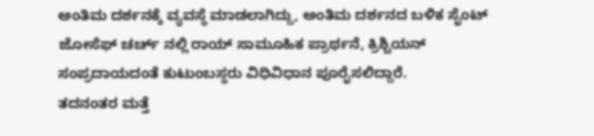ಅಂತಿಮ ದರ್ಶನಕ್ಕೆ ವ್ಯವಸ್ಥೆ ಮಾಡಲಾಗಿದ್ದು, ಅಂತಿಮ ದರ್ಶನದ ಬಳಿಕ ಸೈಂಟ್ ಜೋಸೆಫ್ ಚರ್ಚ್ ನಲ್ಲಿ ರಾಯ್ ಸಾಮೂಹಿಕ ಪ್ರಾರ್ಥನೆ, ಕ್ರಿಶ್ಚಿಯನ್ ಸಂಪ್ರದಾಯದಂತೆ ಕುಟುಂಬಸ್ಥರು ವಿಧಿವಿಧಾನ ಪೂರೈಸಲಿದ್ದಾರೆ.
ತದನಂತರ ಮತ್ತೆ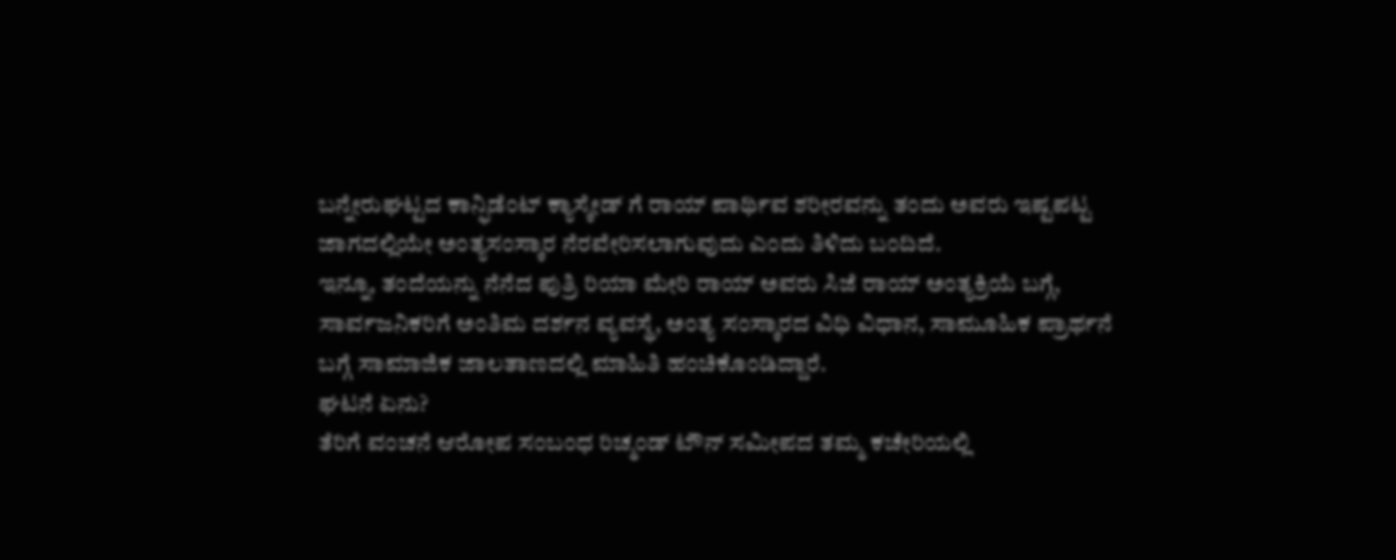ಬನ್ನೇರುಘಟ್ಟದ ಕಾನ್ಫಿಡೆಂಟ್ ಕ್ಯಾಸ್ಕೇಡ್ ಗೆ ರಾಯ್ ಪಾರ್ಥಿವ ಶರೀರವನ್ನು ತಂದು ಅವರು ಇಷ್ಟಪಟ್ಟ ಜಾಗದಲ್ಲಿಯೇ ಅಂತ್ಯಸಂಸ್ಕಾರ ನೆರವೇರಿಸಲಾಗುವುದು ಎಂದು ತಿಳಿದು ಬಂದಿದೆ.
ಇನ್ನೂ, ತಂದೆಯನ್ನು ನೆನೆದ ಪುತ್ರಿ ರಿಯಾ ಮೇರಿ ರಾಯ್ ಅವರು ಸಿಜೆ ರಾಯ್ ಅಂತ್ಯಕ್ರಿಯೆ ಬಗ್ಗೆ, ಸಾರ್ವಜನಿಕರಿಗೆ ಅಂತಿಮ ದರ್ಶನ ವ್ಯವಸ್ಥೆ, ಅಂತ್ಯ ಸಂಸ್ಕಾರದ ವಿಧಿ ವಿಧಾನ, ಸಾಮೂಹಿಕ ಪ್ರಾರ್ಥನೆ ಬಗ್ಗೆ ಸಾಮಾಜಿಕ ಜಾಲತಾಣದಲ್ಲಿ ಮಾಹಿತಿ ಹಂಚಿಕೊಂಡಿದ್ದಾರೆ.
ಘಟನೆ ಏನು?
ತೆರಿಗೆ ವಂಚನೆ ಆರೋಪ ಸಂಬಂಧ ರಿಚ್ಮಂಡ್ ಟೌನ್ ಸಮೀಪದ ತಮ್ಮ ಕಚೇರಿಯಲ್ಲಿ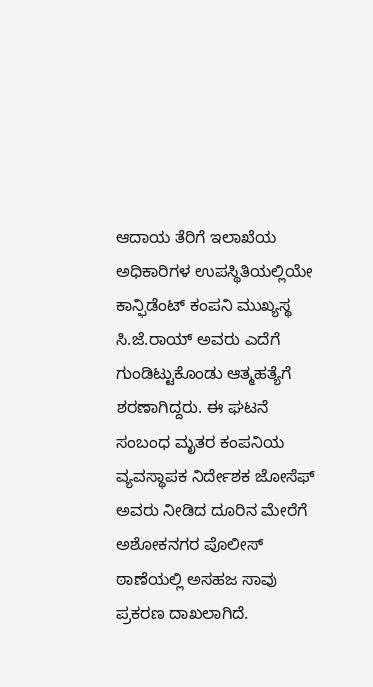ಆದಾಯ ತೆರಿಗೆ ಇಲಾಖೆಯ ಅಧಿಕಾರಿಗಳ ಉಪಸ್ಥಿತಿಯಲ್ಲಿಯೇ ಕಾನ್ಫಿಡೆಂಟ್ ಕಂಪನಿ ಮುಖ್ಯಸ್ಥ ಸಿ.ಜೆ.ರಾಯ್ ಅವರು ಎದೆಗೆ ಗುಂಡಿಟ್ಟುಕೊಂಡು ಆತ್ಮಹತ್ಯೆಗೆ ಶರಣಾಗಿದ್ದರು. ಈ ಘಟನೆ ಸಂಬಂಧ ಮೃತರ ಕಂಪನಿಯ ವ್ಯವಸ್ಥಾಪಕ ನಿರ್ದೇಶಕ ಜೋಸೆಫ್ ಅವರು ನೀಡಿದ ದೂರಿನ ಮೇರೆಗೆ ಅಶೋಕನಗರ ಪೊಲೀಸ್ ಠಾಣೆಯಲ್ಲಿ ಅಸಹಜ ಸಾವು ಪ್ರಕರಣ ದಾಖಲಾಗಿದೆ.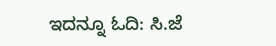ಇದನ್ನೂ ಓದಿ: ಸಿ.ಜೆ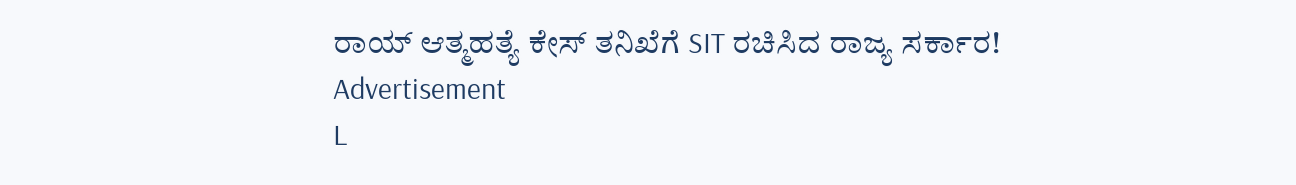ರಾಯ್ ಆತ್ಮಹತ್ಯೆ ಕೇಸ್ ತನಿಖೆಗೆ SIT ರಚಿಸಿದ ರಾಜ್ಯ ಸರ್ಕಾರ!
Advertisement
L